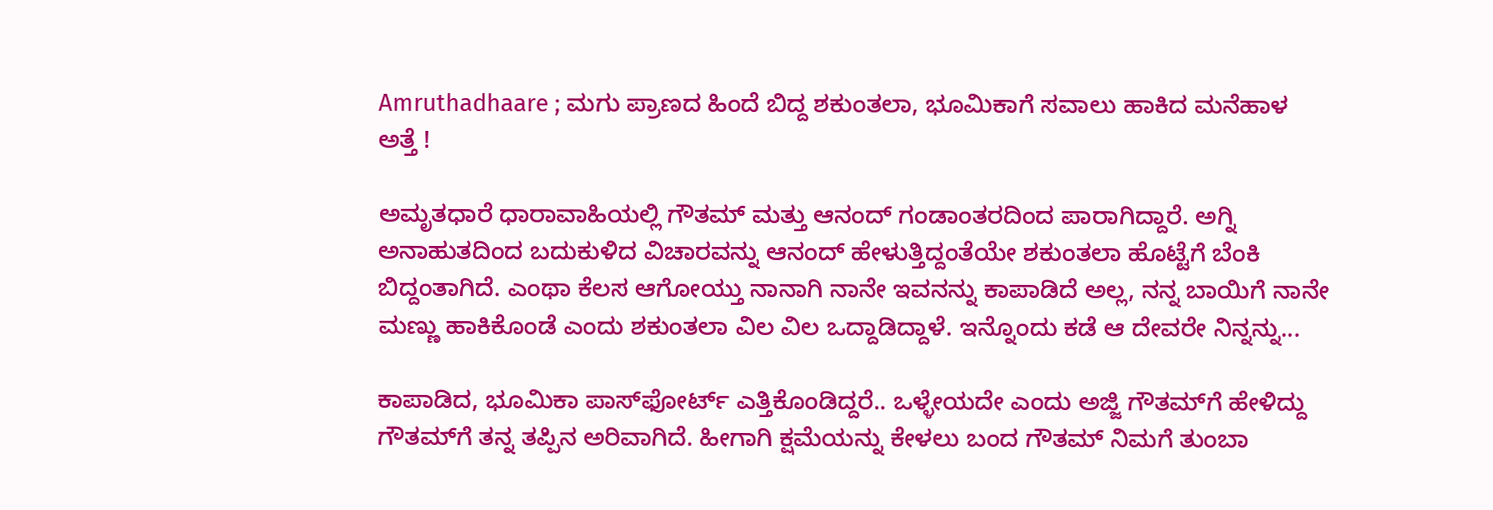Amruthadhaare ; ಮಗು ಪ್ರಾಣದ ಹಿಂದೆ ಬಿದ್ದ ಶಕುಂತಲಾ, ಭೂಮಿಕಾಗೆ ಸವಾಲು ಹಾಕಿದ ಮನೆಹಾಳ ಅತ್ತೆ !

ಅಮೃತಧಾರೆ ಧಾರಾವಾಹಿಯಲ್ಲಿ ಗೌತಮ್ ಮತ್ತು ಆನಂದ್ ಗಂಡಾಂತರದಿಂದ ಪಾರಾಗಿದ್ದಾರೆ. ಅಗ್ನಿ ಅನಾಹುತದಿಂದ ಬದುಕುಳಿದ ವಿಚಾರವನ್ನು ಆನಂದ್ ಹೇಳುತ್ತಿದ್ದಂತೆಯೇ ಶಕುಂತಲಾ ಹೊಟ್ಟೆಗೆ ಬೆಂಕಿ ಬಿದ್ದಂತಾಗಿದೆ. ಎಂಥಾ ಕೆಲಸ ಆಗೋಯ್ತು ನಾನಾಗಿ ನಾನೇ ಇವನನ್ನು ಕಾಪಾಡಿದೆ ಅಲ್ಲ, ನನ್ನ ಬಾಯಿಗೆ ನಾನೇ ಮಣ್ಣು ಹಾಕಿಕೊಂಡೆ ಎಂದು ಶಕುಂತಲಾ ವಿಲ ವಿಲ ಒದ್ದಾಡಿದ್ದಾಳೆ. ಇನ್ನೊಂದು ಕಡೆ ಆ ದೇವರೇ ನಿನ್ನನ್ನು...

ಕಾಪಾಡಿದ, ಭೂಮಿಕಾ ಪಾಸ್‌ಫೋರ್ಟ್‌ ಎತ್ತಿಕೊಂಡಿದ್ದರೆ.. ಒಳ್ಳೇಯದೇ ಎಂದು ಅಜ್ಜಿ ಗೌತಮ್‌ಗೆ ಹೇಳಿದ್ದು ಗೌತಮ್‌ಗೆ ತನ್ನ ತಪ್ಪಿನ ಅರಿವಾಗಿದೆ. ಹೀಗಾಗಿ ಕ್ಷಮೆಯನ್ನು ಕೇಳಲು ಬಂದ ಗೌತಮ್ ನಿಮಗೆ ತುಂಬಾ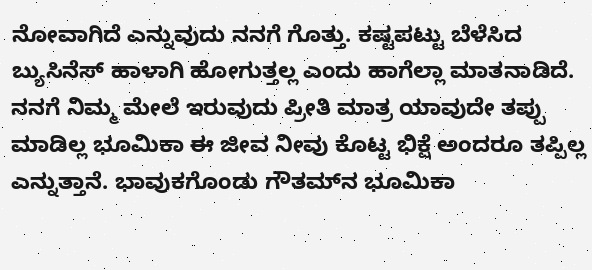ನೋವಾಗಿದೆ ಎನ್ನುವುದು ನನಗೆ ಗೊತ್ತು. ಕಷ್ಟಪಟ್ಟು ಬೆಳೆಸಿದ ಬ್ಯುಸಿನೆಸ್ ಹಾಳಾಗಿ ಹೋಗುತ್ತಲ್ಲ ಎಂದು ಹಾಗೆಲ್ಲಾ ಮಾತನಾಡಿದೆ. ನನಗೆ ನಿಮ್ಮ ಮೇಲೆ ಇರುವುದು ಪ್ರೀತಿ ಮಾತ್ರ ಯಾವುದೇ ತಪ್ಪು ಮಾಡಿಲ್ಲ ಭೂಮಿಕಾ ಈ ಜೀವ ನೀವು ಕೊಟ್ಟ ಭಿಕ್ಷೆ ಅಂದರೂ ತಪ್ಪಿಲ್ಲ ಎನ್ನುತ್ತಾನೆ. ಭಾವುಕಗೊಂಡು ಗೌತಮ್‌ನ ಭೂಮಿಕಾ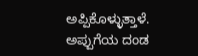ಅಪ್ಪಿಕೊಳ್ಳುತ್ತಾಳೆ. ಅಪ್ಪುಗೆಯ ದಂಡ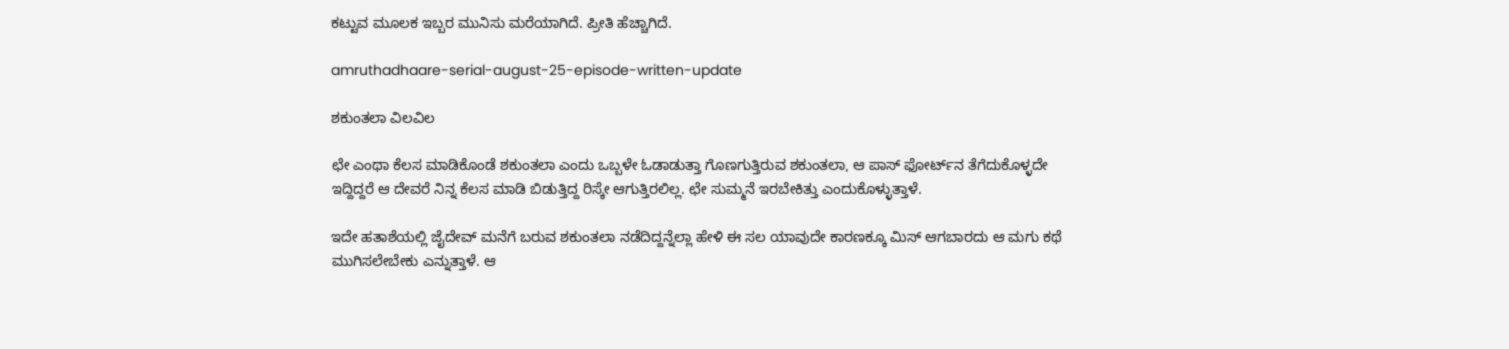ಕಟ್ಟುವ ಮೂಲಕ ಇಬ್ಬರ ಮುನಿಸು ಮರೆಯಾಗಿದೆ. ಪ್ರೀತಿ ಹೆಚ್ಚಾಗಿದೆ.

amruthadhaare-serial-august-25-episode-written-update

ಶಕುಂತಲಾ ವಿಲವಿಲ

ಛೇ ಎಂಥಾ ಕೆಲಸ ಮಾಡಿಕೊಂಡೆ ಶಕುಂತಲಾ ಎಂದು ಒಬ್ಬಳೇ ಓಡಾಡುತ್ತಾ ಗೊಣಗುತ್ತಿರುವ ಶಕುಂತಲಾ, ಆ ಪಾಸ್‌ ಫೋರ್ಟ್‌ನ ತೆಗೆದುಕೊಳ್ಳದೇ ಇದ್ದಿದ್ದರೆ ಆ ದೇವರೆ ನಿನ್ನ ಕೆಲಸ ಮಾಡಿ ಬಿಡುತ್ತಿದ್ದ ರಿಸ್ಕೇ ಆಗುತ್ತಿರಲಿಲ್ಲ. ಛೇ ಸುಮ್ಮನೆ ಇರಬೇಕಿತ್ತು ಎಂದುಕೊಳ್ಳುತ್ತಾಳೆ.

ಇದೇ ಹತಾಶೆಯಲ್ಲಿ ಜೈದೇವ್ ಮನೆಗೆ ಬರುವ ಶಕುಂತಲಾ ನಡೆದಿದ್ದನ್ನೆಲ್ಲಾ ಹೇಳಿ ಈ ಸಲ ಯಾವುದೇ ಕಾರಣಕ್ಕೂ ಮಿಸ್ ಆಗಬಾರದು ಆ ಮಗು ಕಥೆ ಮುಗಿಸಲೇಬೇಕು ಎನ್ನುತ್ತಾಳೆ. ಆ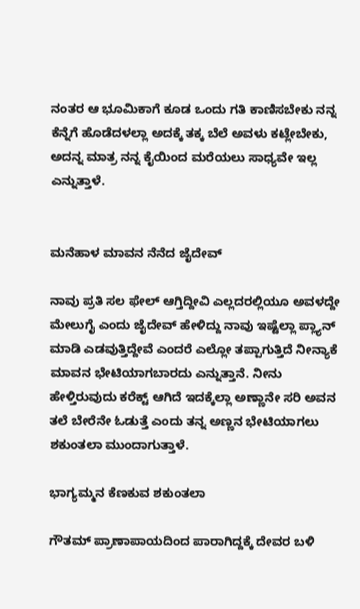ನಂತರ ಆ ಭೂಮಿಕಾಗೆ ಕೂಡ ಒಂದು ಗತಿ ಕಾಣಿಸಬೇಕು ನನ್ನ ಕೆನ್ನೆಗೆ ಹೊಡೆದಳಲ್ಲಾ ಅದಕ್ಕೆ ತಕ್ಕ ಬೆಲೆ ಅವಳು ಕಟ್ಲೇಬೇಕು, ಅದನ್ನ ಮಾತ್ರ ನನ್ನ ಕೈಯಿಂದ ಮರೆಯಲು ಸಾಧ್ಯವೇ ಇಲ್ಲ ಎನ್ನುತ್ತಾಳೆ.


ಮನೆಹಾಳ ಮಾವನ ನೆನೆದ ಜೈದೇವ್

ನಾವು ಪ್ರತಿ ಸಲ ಫೇಲ್ ಆಗ್ತಿದ್ದೀವಿ ಎಲ್ಲದರಲ್ಲಿಯೂ ಅವಳದ್ದೇ ಮೇಲುಗೈ ಎಂದು ಜೈದೇವ್ ಹೇಳಿದ್ದು ನಾವು ಇಷ್ಟೆಲ್ಲಾ ಪ್ಲ್ಯಾನ್ ಮಾಡಿ ಎಡವುತ್ತಿದ್ದೇವೆ ಎಂದರೆ ಎಲ್ಲೋ ತಪ್ಪಾಗುತ್ತಿದೆ ನೀನ್ಯಾಕೆ ಮಾವನ ಭೇಟಿಯಾಗಬಾರದು ಎನ್ನುತ್ತಾನೆ. ನೀನು ಹೇಳ್ತಿರುವುದು ಕರೆಕ್ಟ್ ಆಗಿದೆ ಇದಕ್ಕೆಲ್ಲಾ ಅಣ್ಣಾನೇ ಸರಿ ಅವನ ತಲೆ ಬೇರೆನೇ ಓಡುತ್ತೆ ಎಂದು ತನ್ನ ಅಣ್ಣನ ಭೇಟಿಯಾಗಲು ಶಕುಂತಲಾ ಮುಂದಾಗುತ್ತಾಳೆ.

ಭಾಗ್ಯಮ್ಮನ ಕೆಣಕುವ ಶಕುಂತಲಾ

ಗೌತಮ್ ಪ್ರಾಣಾಪಾಯದಿಂದ ಪಾರಾಗಿದ್ದಕ್ಕೆ ದೇವರ ಬಳಿ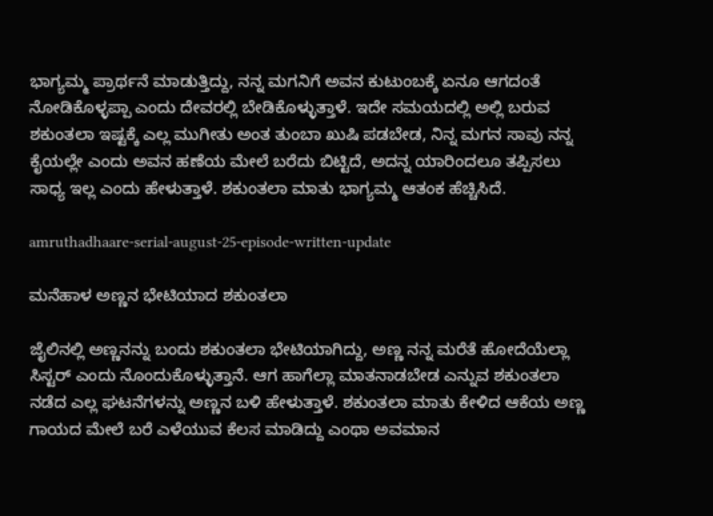ಭಾಗ್ಯಮ್ಮ ಪ್ರಾರ್ಥನೆ ಮಾಡುತ್ತಿದ್ದು, ನನ್ನ ಮಗನಿಗೆ ಅವನ ಕುಟುಂಬಕ್ಕೆ ಏನೂ ಆಗದಂತೆ ನೋಡಿಕೊಳ್ಳಪ್ಪಾ ಎಂದು ದೇವರಲ್ಲಿ ಬೇಡಿಕೊಳ್ಳುತ್ತಾಳೆ. ಇದೇ ಸಮಯದಲ್ಲಿ ಅಲ್ಲಿ ಬರುವ ಶಕುಂತಲಾ ಇಷ್ಟಕ್ಕೆ ಎಲ್ಲ ಮುಗೀತು ಅಂತ ತುಂಬಾ ಖುಷಿ ಪಡಬೇಡ, ನಿನ್ನ ಮಗನ ಸಾವು ನನ್ನ ಕೈಯಲ್ಲೇ ಎಂದು ಅವನ ಹಣೆಯ ಮೇಲೆ ಬರೆದು ಬಿಟ್ಟಿದೆ, ಅದನ್ನ ಯಾರಿಂದಲೂ ತಪ್ಪಿಸಲು ಸಾಧ್ಯ ಇಲ್ಲ ಎಂದು ಹೇಳುತ್ತಾಳೆ. ಶಕುಂತಲಾ ಮಾತು ಭಾಗ್ಯಮ್ಮ ಆತಂಕ ಹೆಚ್ಚಿಸಿದೆ.

amruthadhaare-serial-august-25-episode-written-update

ಮನೆಹಾಳ ಅಣ್ಣನ ಭೇಟಿಯಾದ ಶಕುಂತಲಾ

ಜೈಲಿನಲ್ಲಿ ಅಣ್ಣನನ್ನು ಬಂದು ಶಕುಂತಲಾ ಭೇಟಿಯಾಗಿದ್ದು, ಅಣ್ಣ ನನ್ನ ಮರೆತೆ ಹೋದೆಯೆಲ್ಲಾ ಸಿಸ್ಟರ್ ಎಂದು ನೊಂದುಕೊಳ್ಳುತ್ತಾನೆ. ಆಗ ಹಾಗೆಲ್ಲಾ ಮಾತನಾಡಬೇಡ ಎನ್ನುವ ಶಕುಂತಲಾ ನಡೆದ ಎಲ್ಲ ಘಟನೆಗಳನ್ನು ಅಣ್ಣನ ಬಳಿ ಹೇಳುತ್ತಾಳೆ. ಶಕುಂತಲಾ ಮಾತು ಕೇಳಿದ ಆಕೆಯ ಅಣ್ಣ ಗಾಯದ ಮೇಲೆ ಬರೆ ಎಳೆಯುವ ಕೆಲಸ ಮಾಡಿದ್ದು ಎಂಥಾ ಅವಮಾನ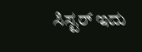ಸಿಸ್ಟರ್ ಇದು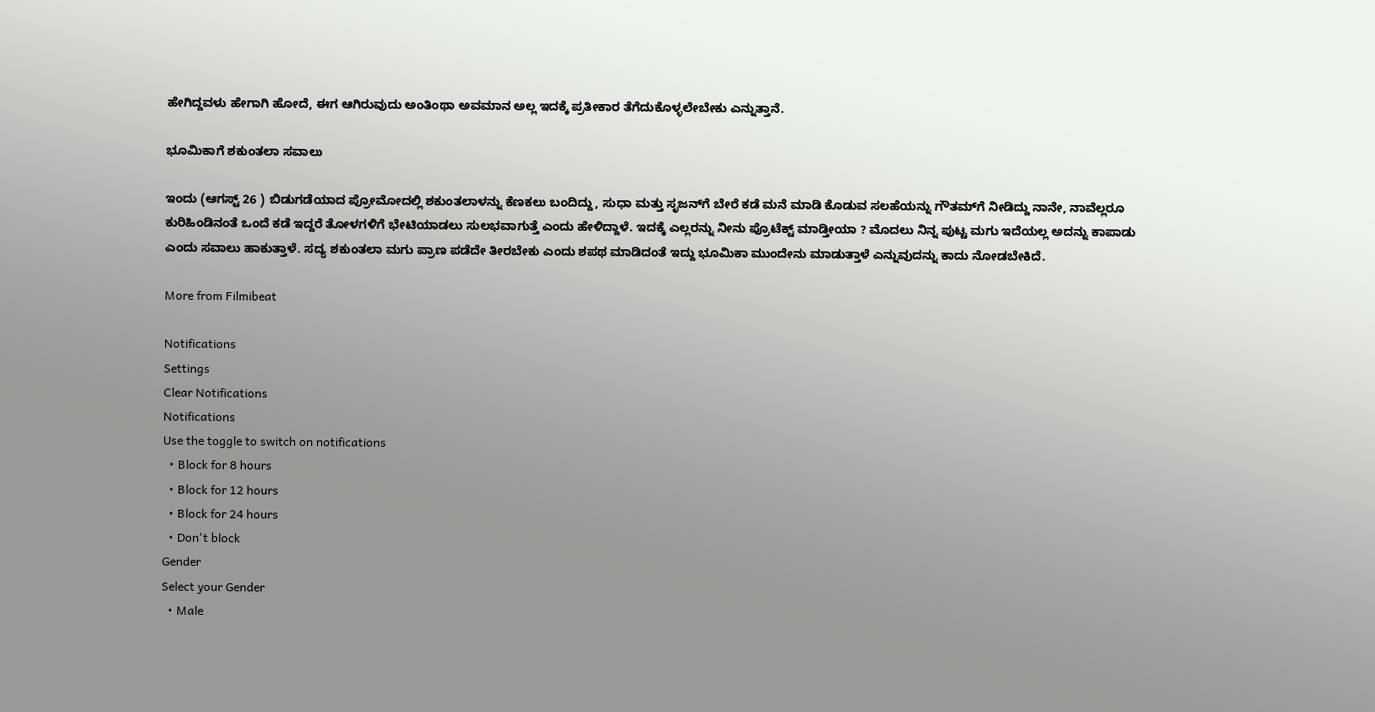ಹೇಗಿದ್ದವಳು ಹೇಗಾಗಿ ಹೋದೆ, ಈಗ ಆಗಿರುವುದು ಅಂತಿಂಥಾ ಅವಮಾನ ಅಲ್ಲ ಇದಕ್ಕೆ ಪ್ರತೀಕಾರ ತೆಗೆದುಕೊಳ್ಳಲೇಬೇಕು ಎನ್ನುತ್ತಾನೆ.

ಭೂಮಿಕಾಗೆ ಶಕುಂತಲಾ ಸವಾಲು

ಇಂದು (ಆಗಸ್ಟ್ 26 ) ಬಿಡುಗಡೆಯಾದ ಪ್ರೋಮೋದಲ್ಲಿ ಶಕುಂತಲಾಳನ್ನು ಕೆಣಕಲು ಬಂದಿದ್ದು, ಸುಧಾ ಮತ್ತು ಸೃಜನ್‌ಗೆ ಬೇರೆ ಕಡೆ ಮನೆ ಮಾಡಿ ಕೊಡುವ ಸಲಹೆಯನ್ನು ಗೌತಮ್‌ಗೆ ನೀಡಿದ್ದು ನಾನೇ, ನಾವೆಲ್ಲರೂ ಕುರಿಹಿಂಡಿನಂತೆ ಒಂದೆ ಕಡೆ ಇದ್ದರೆ ತೋಳಗಳಿಗೆ ಭೇಟಿಯಾಡಲು ಸುಲಭವಾಗುತ್ತೆ ಎಂದು ಹೇಳಿದ್ದಾಳೆ. ಇದಕ್ಕೆ ಎಲ್ಲರನ್ನು ನೀನು ಪ್ರೊಟೆಕ್ಟ್ ಮಾಡ್ತೀಯಾ ? ಮೊದಲು ನಿನ್ನ ಪುಟ್ಟ ಮಗು ಇದೆಯಲ್ಲ ಅದನ್ನು ಕಾಪಾಡು ಎಂದು ಸವಾಲು ಹಾಕುತ್ತಾಳೆ. ಸದ್ಯ ಶಕುಂತಲಾ ಮಗು ಪ್ರಾಣ ಪಡೆದೇ ತೀರಬೇಕು ಎಂದು ಶಪಥ ಮಾಡಿದಂತೆ ಇದ್ದು ಭೂಮಿಕಾ ಮುಂದೇನು ಮಾಡುತ್ತಾಳೆ ಎನ್ನುವುದನ್ನು ಕಾದು ನೋಡಬೇಕಿದೆ.

More from Filmibeat

Notifications
Settings
Clear Notifications
Notifications
Use the toggle to switch on notifications
  • Block for 8 hours
  • Block for 12 hours
  • Block for 24 hours
  • Don't block
Gender
Select your Gender
  • Male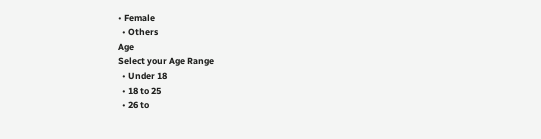• Female
  • Others
Age
Select your Age Range
  • Under 18
  • 18 to 25
  • 26 to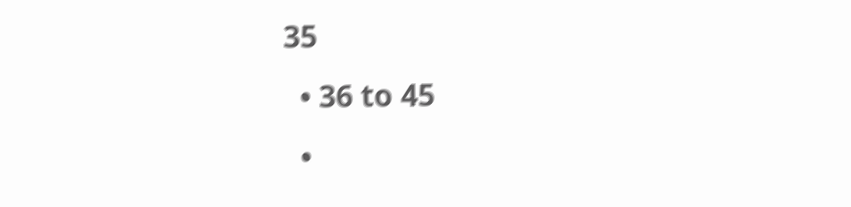35
  • 36 to 45
  •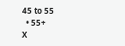45 to 55
  • 55+
X